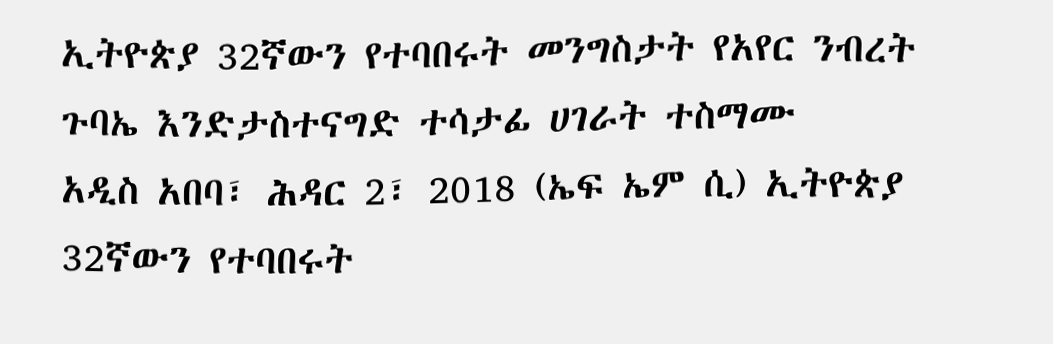ኢትዮጵያ 32ኛውን የተባበሩት መንግስታት የአየር ንብረት ጉባኤ እንድታስተናግድ ተሳታፊ ሀገራት ተስማሙ
አዲስ አበባ፣ ሕዳር 2፣ 2018 (ኤፍ ኤም ሲ) ኢትዮጵያ 32ኛውን የተባበሩት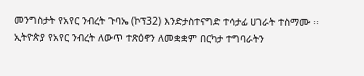መንግስታት የአየር ንብረት ጉባኤ (ኮፕ32) እንድታስተናግድ ተሳታፊ ሀገራት ተስማሙ ፡፡
ኢትዮጵያ የአየር ንብረት ለውጥ ተጽዕኖን ለመቋቋም በርካታ ተግባራትን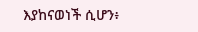እያከናወነች ሲሆን፥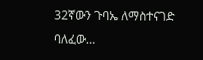32ኛውን ጉባኤ ለማስተናገድ ባለፈው…